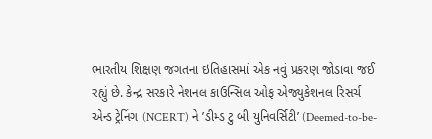ભારતીય શિક્ષણ જગતના ઇતિહાસમાં એક નવું પ્રકરણ જોડાવા જઈ રહ્યું છે. કેન્દ્ર સરકારે નેશનલ કાઉન્સિલ ઓફ એજ્યુકેશનલ રિસર્ચ એન્ડ ટ્રેનિંગ (NCERT) ને ’ડીમ્ડ ટુ બી યુનિવર્સિટી’ (Deemed-to-be-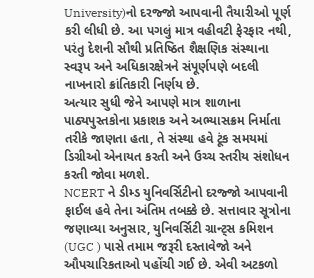University)નો દરજ્જો આપવાની તૈયારીઓ પૂર્ણ કરી લીધી છે. આ પગલું માત્ર વહીવટી ફેરફાર નથી, પરંતુ દેશની સૌથી પ્રતિષ્ઠિત શૈક્ષણિક સંસ્થાના સ્વરૂપ અને અધિકારક્ષેત્રને સંપૂર્ણપણે બદલી નાખનારો ક્રાંતિકારી નિર્ણય છે.
અત્યાર સુધી જેને આપણે માત્ર શાળાના પાઠ્યપુસ્તકોના પ્રકાશક અને અભ્યાસક્રમ નિર્માતા તરીકે જાણતા હતા, તે સંસ્થા હવે ટૂંક સમયમાં ડિગ્રીઓ એનાયત કરતી અને ઉચ્ચ સ્તરીય સંશોધન કરતી જોવા મળશે.
NCERT ને ડીમ્ડ યુનિવર્સિટીનો દરજ્જો આપવાની ફાઈલ હવે તેના અંતિમ તબક્કે છે. સત્તાવાર સૂત્રોના જણાવ્યા અનુસાર, યુનિવર્સિટી ગ્રાન્ટ્સ કમિશન (UGC ) પાસે તમામ જરૂરી દસ્તાવેજો અને ઔપચારિકતાઓ પહોંચી ગઈ છે. એવી અટકળો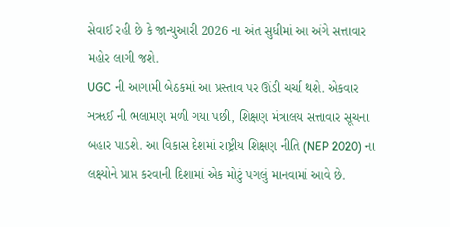સેવાઈ રહી છે કે જાન્યુઆરી 2026 ના અંત સુધીમાં આ અંગે સત્તાવાર મહોર લાગી જશે.
UGC ની આગામી બેઠકમાં આ પ્રસ્તાવ પર ઊંડી ચર્ચા થશે. એકવાર ઞૠઈ ની ભલામણ મળી ગયા પછી, શિક્ષણ મંત્રાલય સત્તાવાર સૂચના બહાર પાડશે. આ વિકાસ દેશમાં રાષ્ટ્રીય શિક્ષણ નીતિ (NEP 2020) ના લક્ષ્યોને પ્રાપ્ત કરવાની દિશામાં એક મોટું પગલું માનવામાં આવે છે.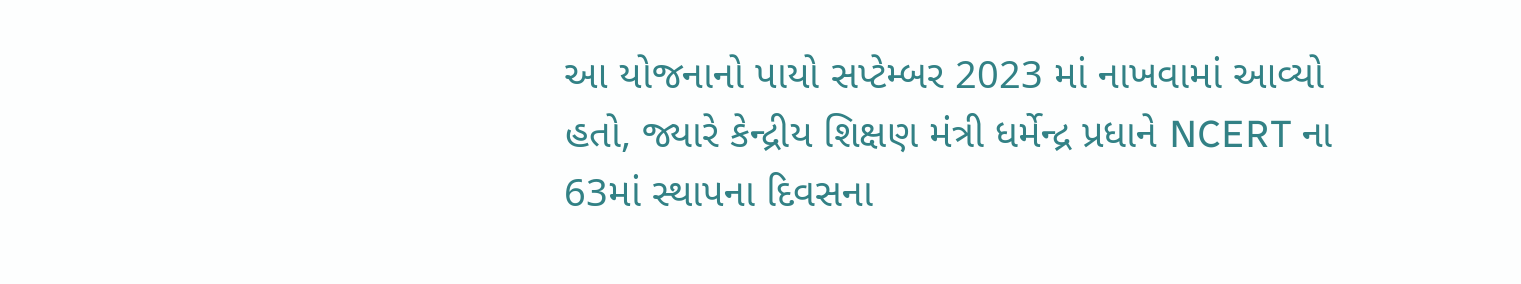આ યોજનાનો પાયો સપ્ટેમ્બર 2023 માં નાખવામાં આવ્યો હતો, જ્યારે કેન્દ્રીય શિક્ષણ મંત્રી ધર્મેન્દ્ર પ્રધાને NCERT ના 63માં સ્થાપના દિવસના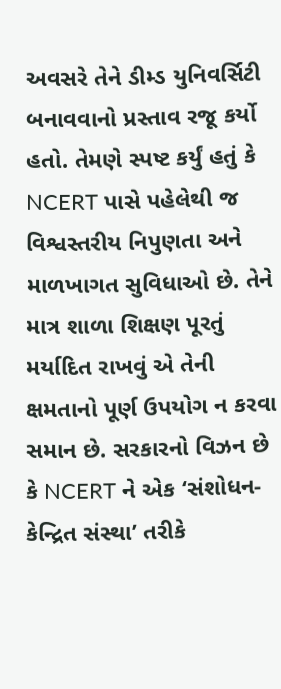અવસરે તેને ડીમ્ડ યુનિવર્સિટી બનાવવાનો પ્રસ્તાવ રજૂ કર્યો હતો. તેમણે સ્પષ્ટ કર્યું હતું કે NCERT પાસે પહેલેથી જ વિશ્વસ્તરીય નિપુણતા અને માળખાગત સુવિધાઓ છે. તેને માત્ર શાળા શિક્ષણ પૂરતું મર્યાદિત રાખવું એ તેની ક્ષમતાનો પૂર્ણ ઉપયોગ ન કરવા સમાન છે. સરકારનો વિઝન છે કે NCERT ને એક ‘સંશોધન-કેન્દ્રિત સંસ્થા’ તરીકે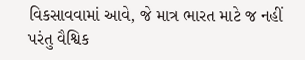વિકસાવવામાં આવે, જે માત્ર ભારત માટે જ નહીં પરંતુ વૈશ્વિક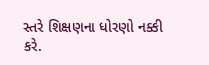સ્તરે શિક્ષણના ધોરણો નક્કી કરે.